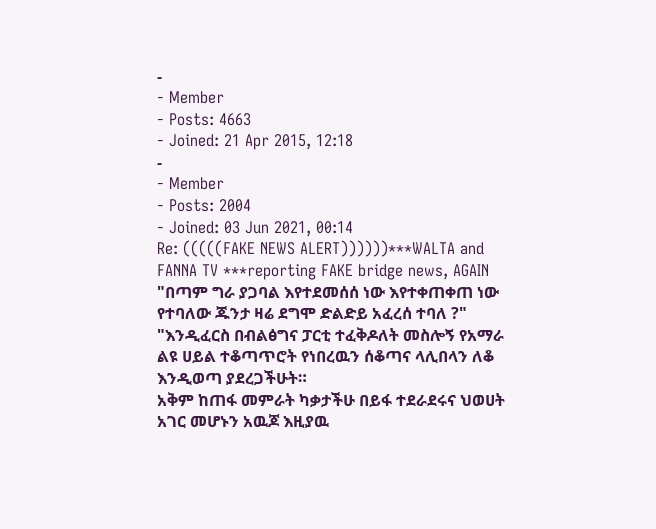-
- Member
- Posts: 4663
- Joined: 21 Apr 2015, 12:18
-
- Member
- Posts: 2004
- Joined: 03 Jun 2021, 00:14
Re: (((((FAKE NEWS ALERT))))))***WALTA and FANNA TV ***reporting FAKE bridge news, AGAIN
"በጣም ግራ ያጋባል እየተደመሰሰ ነው እየተቀጠቀጠ ነው የተባለው ጁንታ ዛሬ ደግሞ ድልድይ አፈረሰ ተባለ ?"
"እንዲፈርስ በብልፅግና ፓርቲ ተፈቅዶለት መስሎኝ የአማራ ልዩ ሀይል ተቆጣጥሮት የነበረዉን ሰቆጣና ላሊበላን ለቆ እንዲወጣ ያደረጋችሁት።
አቅም ከጠፋ መምራት ካቃታችሁ በይፋ ተደራደሩና ህወሀት አገር መሆኑን አዉጆ እዚያዉ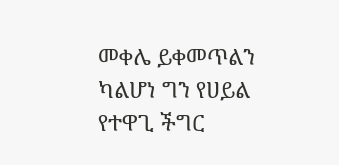መቀሌ ይቀመጥልን ካልሆነ ግን የሀይል የተዋጊ ችግር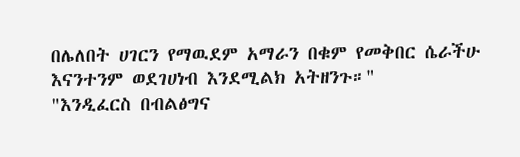በሌለበት ሀገርን የማዉደም አማራን በቁም የመቅበር ሴራችሁ እናንተንም ወደገሀነብ እንደሚልክ አትዘንጉ።"
"እንዲፈርስ በብልፅግና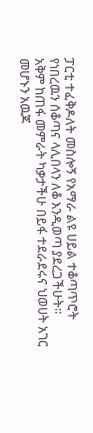ፓርቲ ተፈቅዶለት መስሎኝ የአማራ ልዩ ሀይል ተቆጣጥሮት የነበረዉን ሰቆጣና ላሊበላን ለቆ እንዲወጣ ያደረጋችሁት።
አቅም ከጠፋ መምራት ካቃታችሁ በይፋ ተደራደሩና ህወሀት አገር መሆኑን አዉጆ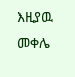እዚያዉ መቀሌ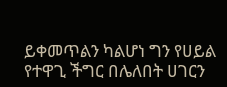ይቀመጥልን ካልሆነ ግን የሀይል የተዋጊ ችግር በሌለበት ሀገርን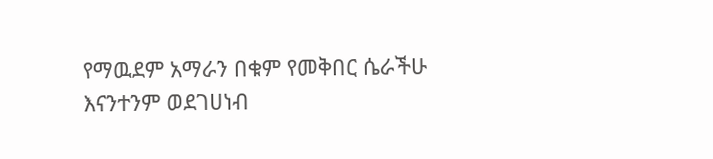የማዉደም አማራን በቁም የመቅበር ሴራችሁ እናንተንም ወደገሀነብ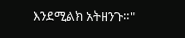እንደሚልክ አትዘንጉ።"